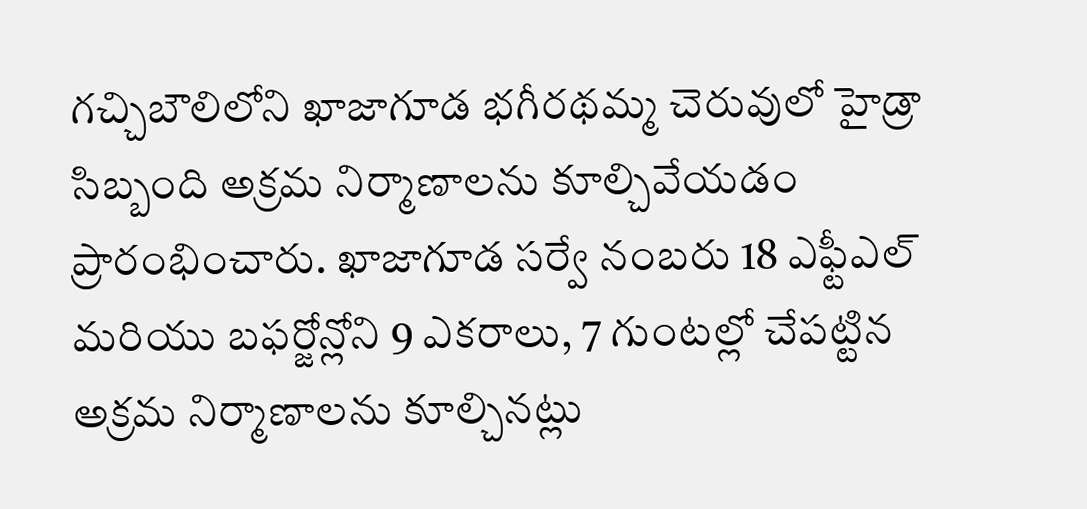గచ్చిబౌలిలోని ఖాజాగూడ భగీరథమ్మ చెరువులో హైడ్రా సిబ్బంది అక్రమ నిర్మాణాలను కూల్చివేయడం ప్రారంభించారు. ఖాజాగూడ సర్వే నంబరు 18 ఎఫ్టీఎల్ మరియు బఫర్జోన్లోని 9 ఎకరాలు, 7 గుంటల్లో చేపట్టిన అక్రమ నిర్మాణాలను కూల్చినట్లు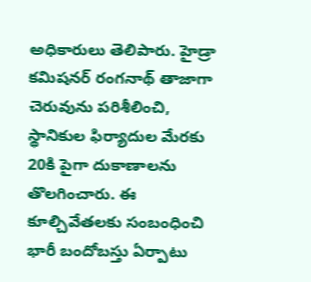అధికారులు తెలిపారు. హైడ్రా కమిషనర్ రంగనాథ్ తాజాగా చెరువును పరిశీలించి, స్థానికుల ఫిర్యాదుల మేరకు 20కి పైగా దుకాణాలను తొలగించారు. ఈ కూల్చివేతలకు సంబంధించి భారీ బందోబస్తు ఏర్పాటు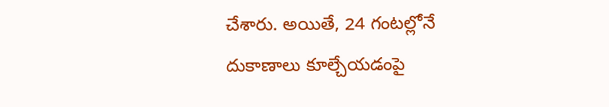చేశారు. అయితే, 24 గంటల్లోనే దుకాణాలు కూల్చేయడంపై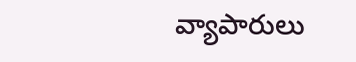వ్యాపారులు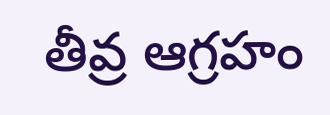తీవ్ర ఆగ్రహం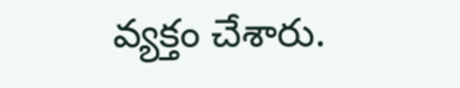వ్యక్తం చేశారు.